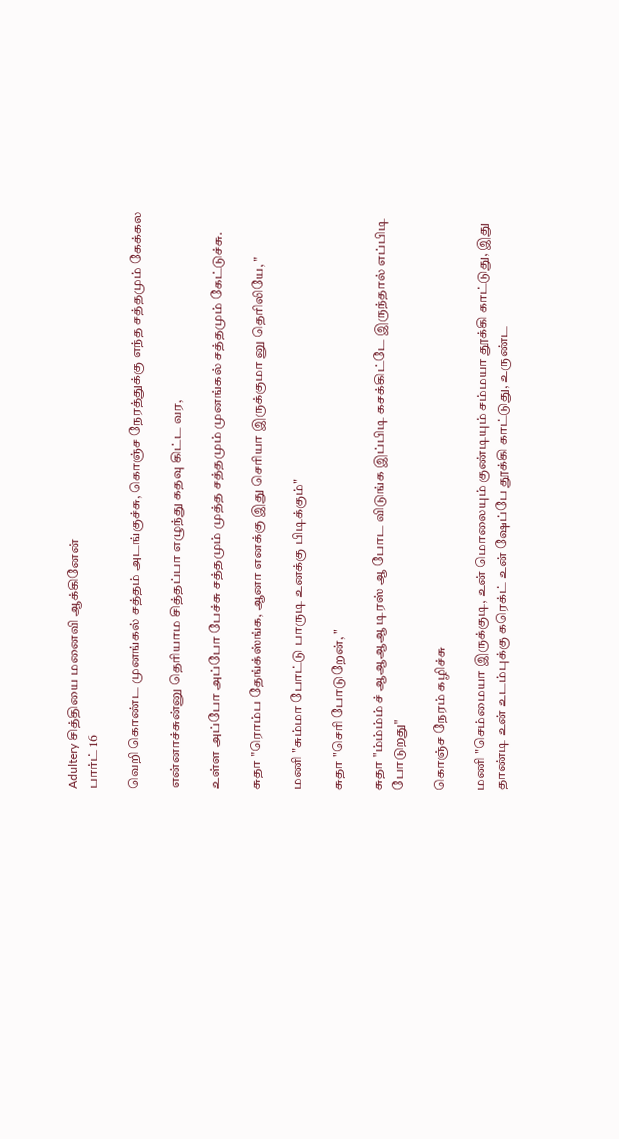Adultery சித்தியை மனைவி ஆக்கினேன்
பார்ட் 16

வெறி கொண்ட முனங்கல் சத்தம் அடங்குச்சு, கொஞ்ச நேரத்துக்கு எந்த சத்தமும் கேக்கல

என்னாச்சுன்னு தெரியாம சித்தப்பா எழுந்து கதவு கிட்ட வர,

உள்ள அப்போ அப்போ பேச்சு சத்தமும் முத்த சத்தமும் முனங்கல் சத்தமும் கேட்டுச்சு.

சுதா "ரொம்ப தேங்க்ஸ்ங்க, ஆனா எனக்கு இது செரியா இருக்குமா னு தெரிலியே, "

மணி "சும்மா போட்டு பாருடி உனக்கு பிடிக்கும்"

சுதா "செரி போடுறேன், "

சுதா "ம்ம்ம்ம் ச் ஆஆஆஆ டிரஸ் ஆ போட விடுங்க இப்பிடி கசக்கிட்டே இருந்தால் எப்பிடி போடுறது"

கொஞ்ச நேரம் கழிச்சு

மணி "செம்மையா இருக்குடி, உன் மொலையும் குண்டியும் சம்மயா தூக்கி காட்டுது, இது தாண்டி உன் உடம்புக்கு கரெக்ட் உன் ஷேப்பே தூக்கி காட்டுது, உருண்ட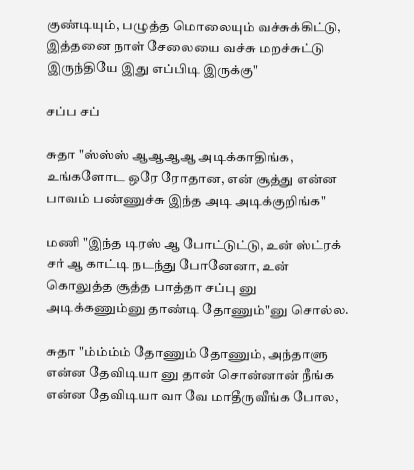குண்டியும், பழுத்த மொலையும் வச்சுக்கிட்டு, இத்தனை நாள் சேலையை வச்சு மறச்சுட்டு இருந்தியே இது எப்பிடி இருக்கு"

சப்ப சப்

சுதா "ஸ்ஸ்ஸ் ஆஆஆஆ அடிக்காதிங்க, உங்களோட ஒரே ரோதான, என் சூத்து என்ன பாவம் பண்ணுச்சு இந்த அடி அடிக்குறிங்க"

மணி "இந்த டிரஸ் ஆ போட்டுட்டு, உன் ஸ்ட்ரக் சர் ஆ காட்டி நடந்து போனேனா, உன் கொலுத்த சூத்த பாத்தா சப்பு னு அடிக்கணும்னு தாண்டி தோணும்"னு சொல்ல.

சுதா "ம்ம்ம்ம் தோணும் தோணும், அந்தாளு என்ன தேவிடியா னு தான் சொன்னான் நீங்க என்ன தேவிடியா வா வே மாதீருவீங்க போல,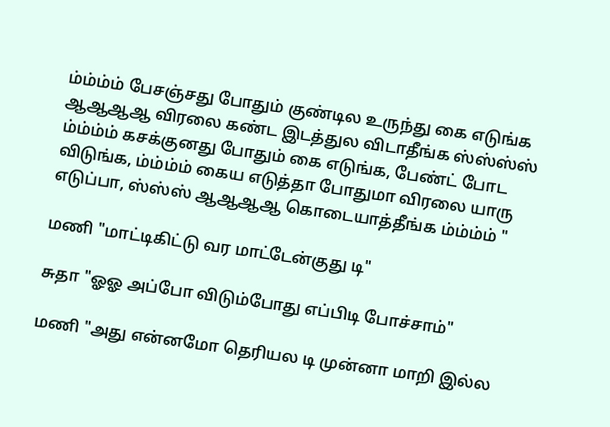ம்ம்ம்ம் பேசஞ்சது போதும் குண்டில உருந்து கை எடுங்க ஆஆஆஆ விரலை கண்ட இடத்துல விடாதீங்க ஸ்ஸ்ஸ்ஸ் ம்ம்ம்ம் கசக்குனது போதும் கை எடுங்க, பேண்ட் போட விடுங்க, ம்ம்ம்ம் கைய எடுத்தா போதுமா விரலை யாரு எடுப்பா, ஸ்ஸ்ஸ் ஆஆஆஆ கொடையாத்தீங்க ம்ம்ம்ம் "

மணி "மாட்டிகிட்டு வர மாட்டேன்குது டி"

சுதா "ஓஓ அப்போ விடும்போது எப்பிடி போச்சாம்"

மணி "அது என்னமோ தெரியல டி முன்னா மாறி இல்ல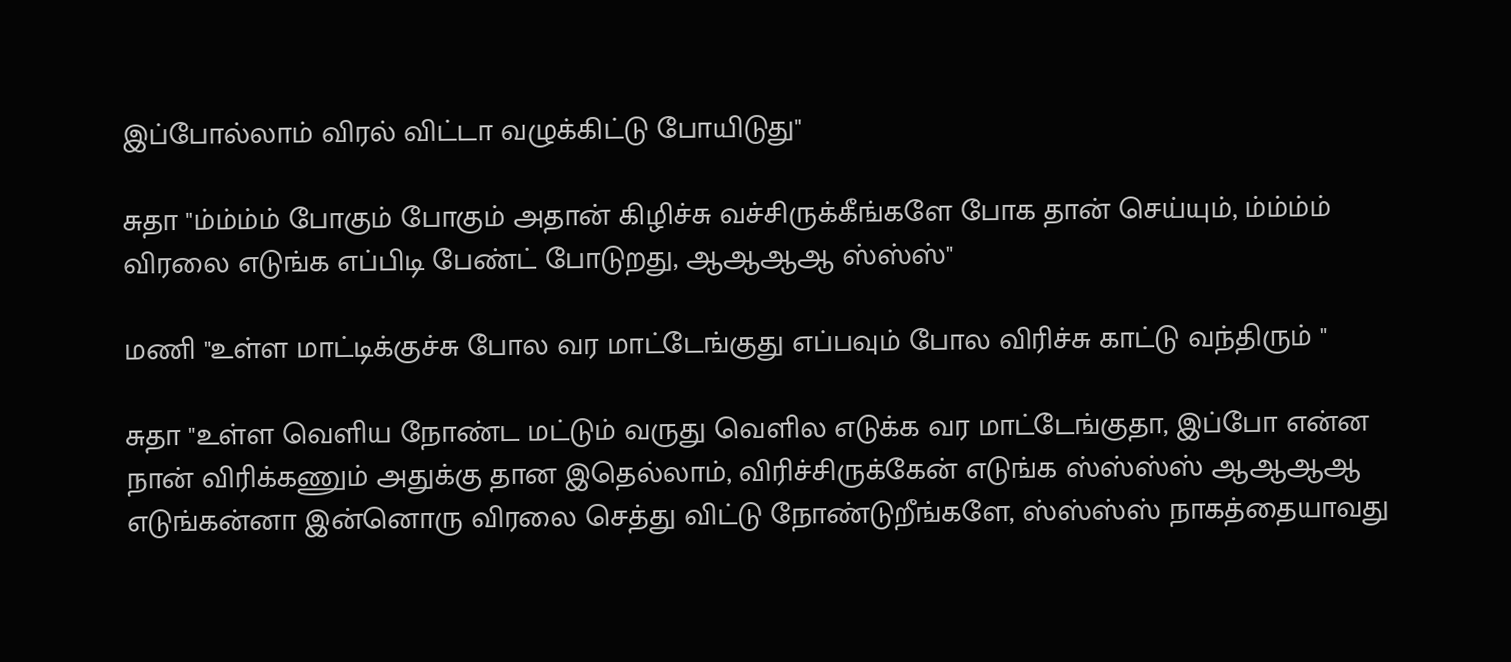இப்போல்லாம் விரல் விட்டா வழுக்கிட்டு போயிடுது"

சுதா "ம்ம்ம்ம் போகும் போகும் அதான் கிழிச்சு வச்சிருக்கீங்களே போக தான் செய்யும், ம்ம்ம்ம் விரலை எடுங்க எப்பிடி பேண்ட் போடுறது, ஆஆஆஆ ஸ்ஸ்ஸ்"

மணி "உள்ள மாட்டிக்குச்சு போல வர மாட்டேங்குது எப்பவும் போல விரிச்சு காட்டு வந்திரும் "

சுதா "உள்ள வெளிய நோண்ட மட்டும் வருது வெளில எடுக்க வர மாட்டேங்குதா, இப்போ என்ன நான் விரிக்கணும் அதுக்கு தான இதெல்லாம், விரிச்சிருக்கேன் எடுங்க ஸ்ஸ்ஸ்ஸ் ஆஆஆஆ எடுங்கன்னா இன்னொரு விரலை செத்து விட்டு நோண்டுறீங்களே, ஸ்ஸ்ஸ்ஸ் நாகத்தையாவது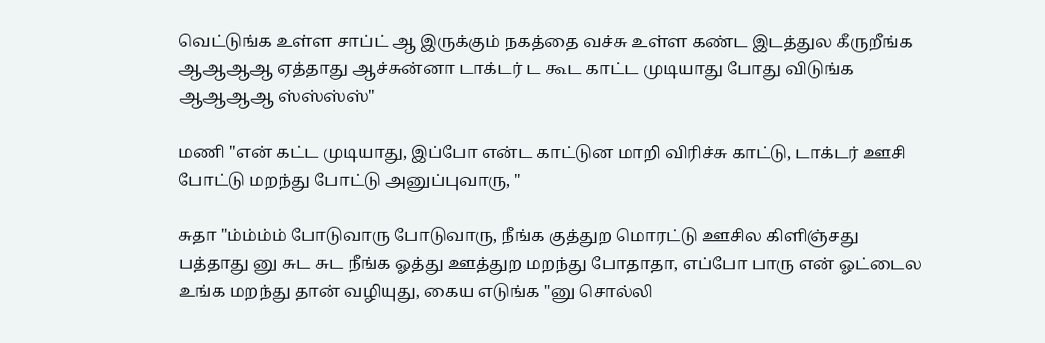வெட்டுங்க உள்ள சாப்ட் ஆ இருக்கும் நகத்தை வச்சு உள்ள கண்ட இடத்துல கீருறீங்க ஆஆஆஆ ஏத்தாது ஆச்சுன்னா டாக்டர் ட கூட காட்ட முடியாது போது விடுங்க ஆஆஆஆ ஸ்ஸ்ஸ்ஸ்"

மணி "என் கட்ட முடியாது, இப்போ என்ட காட்டுன மாறி விரிச்சு காட்டு, டாக்டர் ஊசி போட்டு மறந்து போட்டு அனுப்புவாரு, "

சுதா "ம்ம்ம்ம் போடுவாரு போடுவாரு, நீங்க குத்துற மொரட்டு ஊசில கிளிஞ்சது பத்தாது னு சுட சுட நீங்க ஓத்து ஊத்துற மறந்து போதாதா, எப்போ பாரு என் ஓட்டைல உங்க மறந்து தான் வழியுது, கைய எடுங்க "னு சொல்லி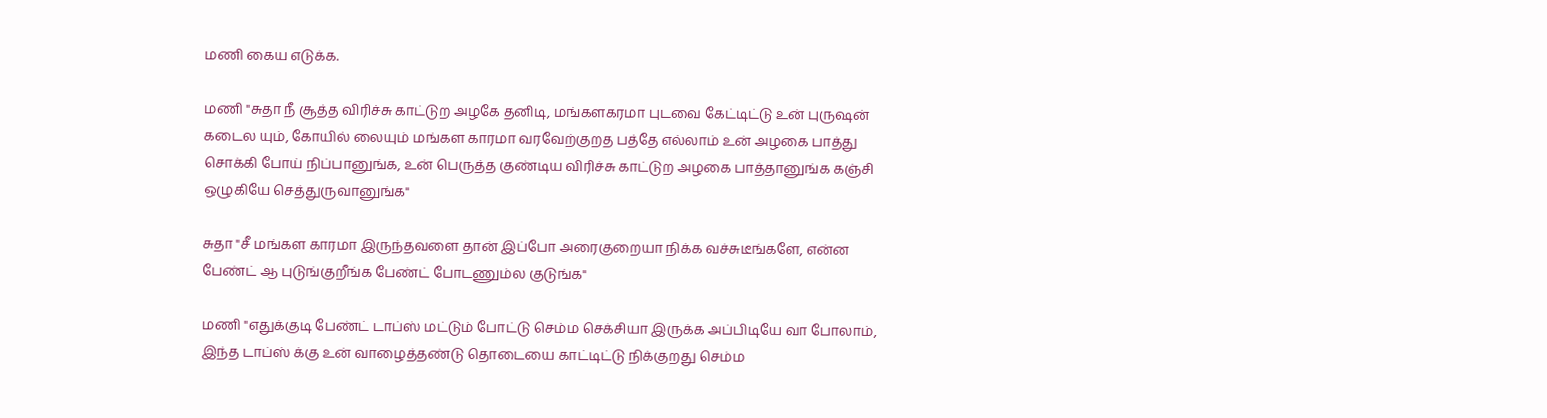மணி கைய எடுக்க.

மணி "சுதா நீ சூத்த விரிச்சு காட்டுற அழகே தனிடி, மங்களகரமா புடவை கேட்டிட்டு உன் புருஷன் கடைல யும், கோயில் லையும் மங்கள காரமா வரவேற்குறத பத்தே எல்லாம் உன் அழகை பாத்து சொக்கி போய் நிப்பானுங்க, உன் பெருத்த குண்டிய விரிச்சு காட்டுற அழகை பாத்தானுங்க கஞ்சி ஒழுகியே செத்துருவானுங்க"

சுதா "சீ மங்கள காரமா இருந்தவளை தான் இப்போ அரைகுறையா நிக்க வச்சுடீங்களே, என்ன பேண்ட் ஆ புடுங்குறீங்க பேண்ட் போடணும்ல குடுங்க"

மணி "எதுக்குடி பேண்ட் டாப்ஸ் மட்டும் போட்டு செம்ம செக்சியா இருக்க அப்பிடியே வா போலாம், இந்த டாப்ஸ் க்கு உன் வாழைத்தண்டு தொடையை காட்டிட்டு நிக்குறது செம்ம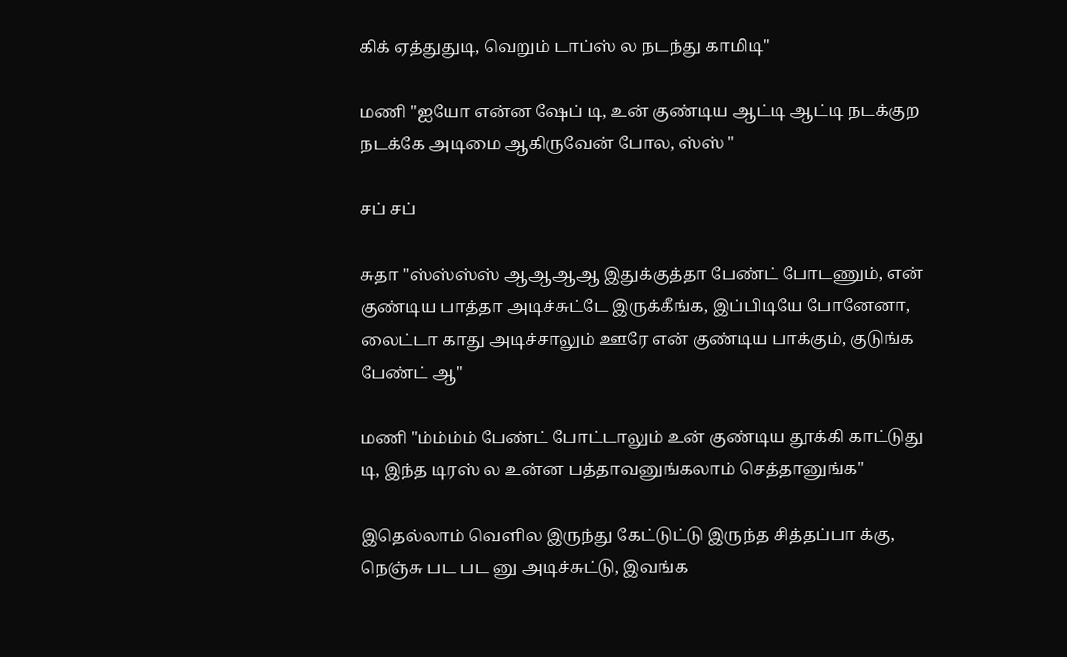கிக் ஏத்துதுடி, வெறும் டாப்ஸ் ல நடந்து காமிடி"

மணி "ஐயோ என்ன ஷேப் டி, உன் குண்டிய ஆட்டி ஆட்டி நடக்குற நடக்கே அடிமை ஆகிருவேன் போல, ஸ்ஸ் "

சப் சப்

சுதா "ஸ்ஸ்ஸ்ஸ் ஆஆஆஆ இதுக்குத்தா பேண்ட் போடணும், என் குண்டிய பாத்தா அடிச்சுட்டே இருக்கீங்க, இப்பிடியே போனேனா, லைட்டா காது அடிச்சாலும் ஊரே என் குண்டிய பாக்கும், குடுங்க பேண்ட் ஆ"

மணி "ம்ம்ம்ம் பேண்ட் போட்டாலும் உன் குண்டிய தூக்கி காட்டுது டி, இந்த டிரஸ் ல உன்ன பத்தாவனுங்கலாம் செத்தானுங்க"

இதெல்லாம் வெளில இருந்து கேட்டுட்டு இருந்த சித்தப்பா க்கு, நெஞ்சு பட பட னு அடிச்சுட்டு, இவங்க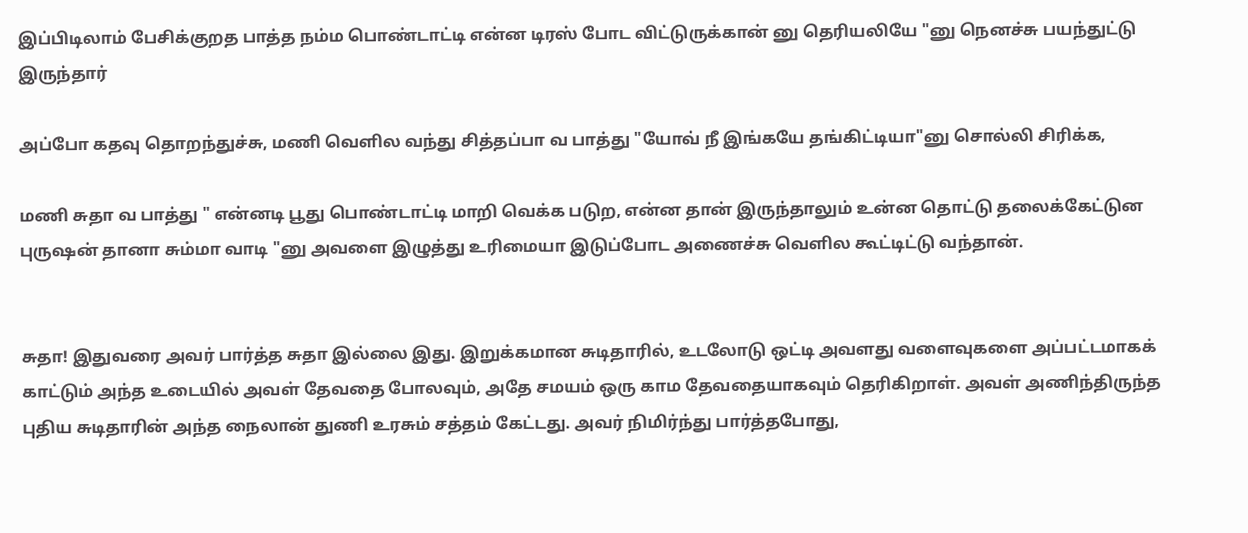இப்பிடிலாம் பேசிக்குறத பாத்த நம்ம பொண்டாட்டி என்ன டிரஸ் போட விட்டுருக்கான் னு தெரியலியே "னு நெனச்சு பயந்துட்டு இருந்தார்

அப்போ கதவு தொறந்துச்சு, மணி வெளில வந்து சித்தப்பா வ பாத்து "யோவ் நீ இங்கயே தங்கிட்டியா"னு சொல்லி சிரிக்க,

மணி சுதா வ பாத்து " என்னடி பூது பொண்டாட்டி மாறி வெக்க படுற, என்ன தான் இருந்தாலும் உன்ன தொட்டு தலைக்கேட்டுன புருஷன் தானா சும்மா வாடி "னு அவளை இழுத்து உரிமையா இடுப்போட அணைச்சு வெளில கூட்டிட்டு வந்தான்.


சுதா! இதுவரை அவர் பார்த்த சுதா இல்லை இது. இறுக்கமான சுடிதாரில், உடலோடு ஒட்டி அவளது வளைவுகளை அப்பட்டமாகக் காட்டும் அந்த உடையில் அவள் தேவதை போலவும், அதே சமயம் ஒரு காம தேவதையாகவும் தெரிகிறாள். அவள் அணிந்திருந்த புதிய சுடிதாரின் அந்த நைலான் துணி உரசும் சத்தம் கேட்டது. அவர் நிமிர்ந்து பார்த்தபோது,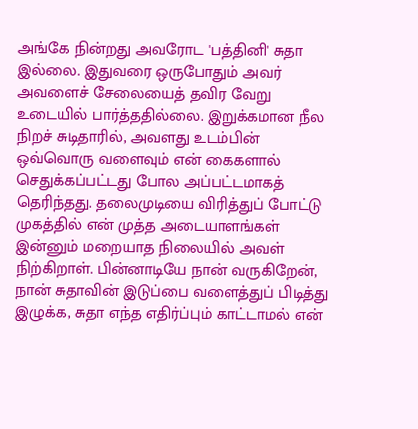அங்கே நின்றது அவரோட 'பத்தினி' சுதா இல்லை. இதுவரை ஒருபோதும் அவர் அவளைச் சேலையைத் தவிர வேறு உடையில் பார்த்ததில்லை. இறுக்கமான நீல நிறச் சுடிதாரில், அவளது உடம்பின் ஒவ்வொரு வளைவும் என் கைகளால் செதுக்கப்பட்டது போல அப்பட்டமாகத் தெரிந்தது. தலைமுடியை விரித்துப் போட்டு முகத்தில் என் முத்த அடையாளங்கள் இன்னும் மறையாத நிலையில் அவள் நிற்கிறாள். பின்னாடியே நான் வருகிறேன், நான் சுதாவின் இடுப்பை வளைத்துப் பிடித்து இழுக்க, சுதா எந்த எதிர்ப்பும் காட்டாமல் என்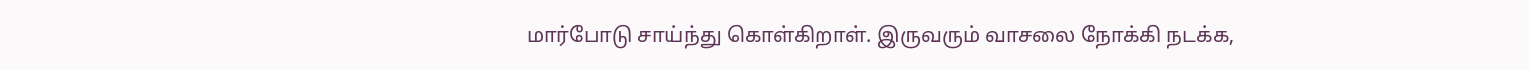மார்போடு சாய்ந்து கொள்கிறாள். இருவரும் வாசலை நோக்கி நடக்க,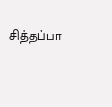சித்தப்பா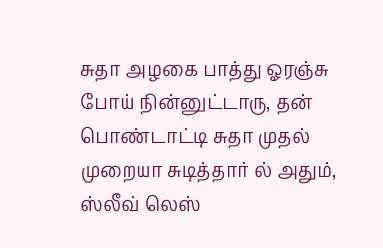சுதா அழகை பாத்து ஓரஞ்சு போய் நின்னுட்டாரு, தன் பொண்டாட்டி சுதா முதல் முறையா சுடித்தார் ல் அதும், ஸ்லீவ் லெஸ்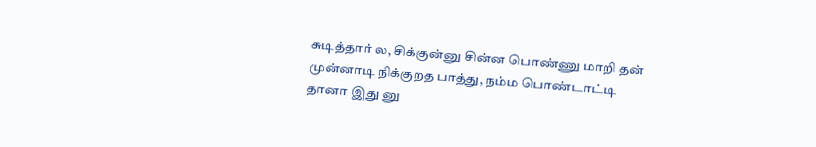சுடித்தார் ல, சிக்குன்னு சின்ன பொண்ணு மாறி தன் முன்னாடி நிக்குறத பாத்து, நம்ம பொண்டாட்டி தானா இது னு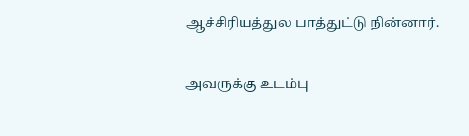ஆச்சிரியத்துல பாத்துட்டு நின்னார்.

அவருக்கு உடம்பு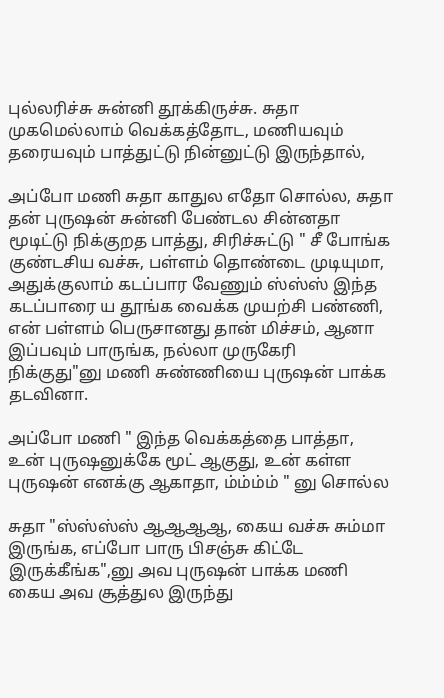புல்லரிச்சு சுன்னி தூக்கிருச்சு. சுதா முகமெல்லாம் வெக்கத்தோட, மணியவும் தரையவும் பாத்துட்டு நின்னுட்டு இருந்தால்,

அப்போ மணி சுதா காதுல எதோ சொல்ல, சுதா தன் புருஷன் சுன்னி பேண்டல சின்னதா மூடிட்டு நிக்குறத பாத்து, சிரிச்சுட்டு " சீ போங்க குண்டசிய வச்சு, பள்ளம் தொண்டை முடியுமா, அதுக்குலாம் கடப்பார வேணும் ஸ்ஸ்ஸ் இந்த கடப்பாரை ய தூங்க வைக்க முயற்சி பண்ணி, என் பள்ளம் பெருசானது தான் மிச்சம், ஆனா இப்பவும் பாருங்க, நல்லா முருகேரி நிக்குது"னு மணி சுண்ணியை புருஷன் பாக்க தடவினா.

அப்போ மணி " இந்த வெக்கத்தை பாத்தா, உன் புருஷனுக்கே மூட் ஆகுது, உன் கள்ள புருஷன் எனக்கு ஆகாதா, ம்ம்ம்ம் " னு சொல்ல

சுதா "ஸ்ஸ்ஸ்ஸ் ஆஆஆஆ, கைய வச்சு சும்மா இருங்க, எப்போ பாரு பிசஞ்சு கிட்டே இருக்கீங்க",னு அவ புருஷன் பாக்க மணி கைய அவ சூத்துல இருந்து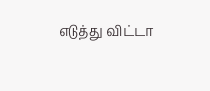எடுத்து விட்டா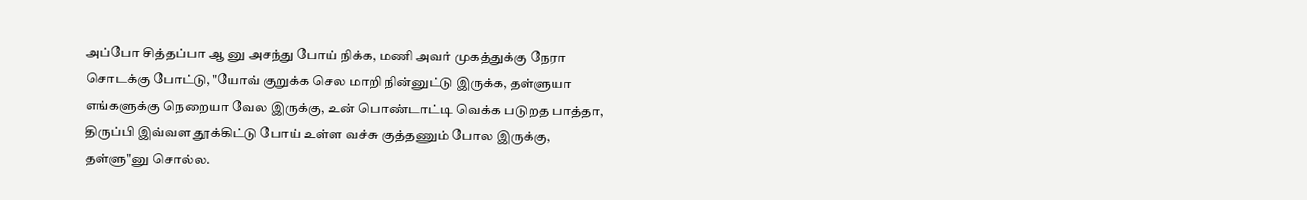அப்போ சித்தப்பா ஆ னு அசந்து போய் நிக்க, மணி அவர் முகத்துக்கு நேரா சொடக்கு போட்டு, "யோவ் குறுக்க செல மாறி நின்னுட்டு இருக்க, தள்ளுயா எங்களுக்கு நெறையா வேல இருக்கு, உன் பொண்டாட்டி வெக்க படுறத பாத்தா, திருப்பி இவ்வள தூக்கிட்டு போய் உள்ள வச்சு குத்தணும் போல இருக்கு, தள்ளு"னு சொல்ல.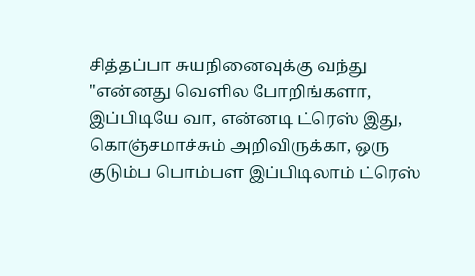சித்தப்பா சுயநினைவுக்கு வந்து "என்னது வெளில போறிங்களா, இப்பிடியே வா, என்னடி ட்ரெஸ் இது, கொஞ்சமாச்சும் அறிவிருக்கா, ஒரு குடும்ப பொம்பள இப்பிடிலாம் ட்ரெஸ்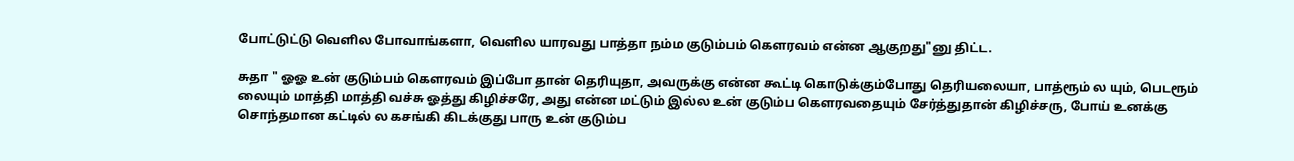போட்டுட்டு வெளில போவாங்களா, வெளில யாரவது பாத்தா நம்ம குடும்பம் கெளரவம் என்ன ஆகுறது"னு திட்ட.

சுதா " ஓஓ உன் குடும்பம் கெளரவம் இப்போ தான் தெரியுதா, அவருக்கு என்ன கூட்டி கொடுக்கும்போது தெரியலையா, பாத்ரூம் ல யும், பெடரூம் லையும் மாத்தி மாத்தி வச்சு ஓத்து கிழிச்சரே, அது என்ன மட்டும் இல்ல உன் குடும்ப கெளரவதையும் சேர்த்துதான் கிழிச்சரு, போய் உனக்கு சொந்தமான கட்டில் ல கசங்கி கிடக்குது பாரு உன் குடும்ப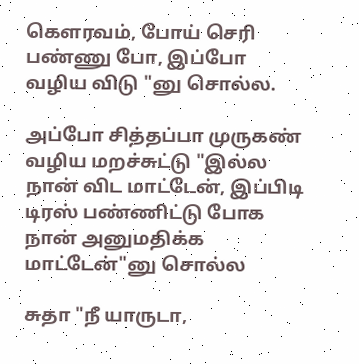கெளரவம், போய் செரி பண்ணு போ, இப்போ வழிய விடு "னு சொல்ல.

அப்போ சித்தப்பா முருகண் வழிய மறச்சுட்டு "இல்ல நான் விட மாட்டேன், இப்பிடி டிரஸ் பண்ணிட்டு போக நான் அனுமதிக்க மாட்டேன்"னு சொல்ல

சுதா "நீ யாருடா,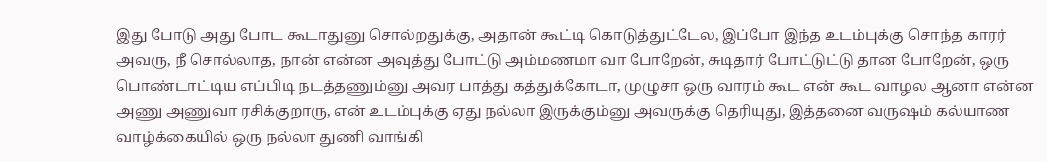இது போடு அது போட கூடாதுனு சொல்றதுக்கு, அதான் கூட்டி கொடுத்துட்டேல, இப்போ இந்த உடம்புக்கு சொந்த காரர் அவரு, நீ சொல்லாத, நான் என்ன அவுத்து போட்டு அம்மணமா வா போறேன், சுடிதார் போட்டுட்டு தான போறேன், ஒரு பொண்டாட்டிய எப்பிடி நடத்தணும்னு அவர பாத்து கத்துக்கோடா, முழுசா ஒரு வாரம் கூட என் கூட வாழல ஆனா என்ன அணு அணுவா ரசிக்குறாரு, என் உடம்புக்கு ஏது நல்லா இருக்கும்னு அவருக்கு தெரியுது, இத்தனை வருஷம் கல்யாண வாழ்க்கையில் ஒரு நல்லா துணி வாங்கி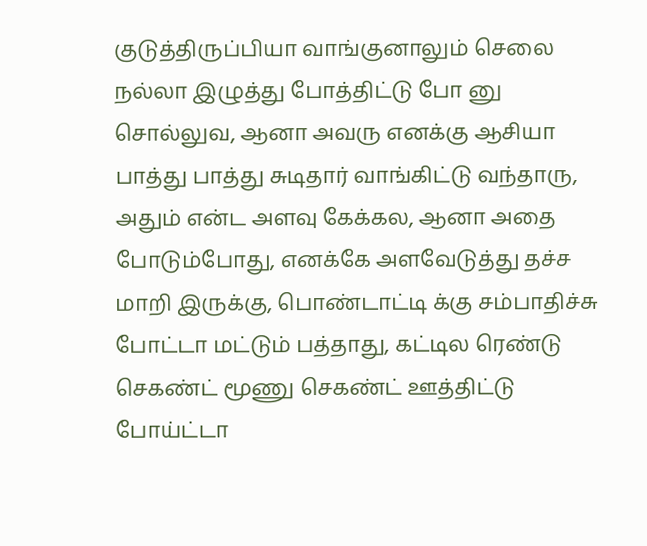குடுத்திருப்பியா வாங்குனாலும் செலை நல்லா இழுத்து போத்திட்டு போ னு சொல்லுவ, ஆனா அவரு எனக்கு ஆசியா பாத்து பாத்து சுடிதார் வாங்கிட்டு வந்தாரு, அதும் என்ட அளவு கேக்கல, ஆனா அதை போடும்போது, எனக்கே அளவேடுத்து தச்ச மாறி இருக்கு, பொண்டாட்டி க்கு சம்பாதிச்சு போட்டா மட்டும் பத்தாது, கட்டில ரெண்டு செகண்ட் மூணு செகண்ட் ஊத்திட்டு போய்ட்டா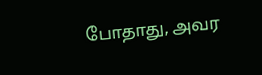போதாது, அவர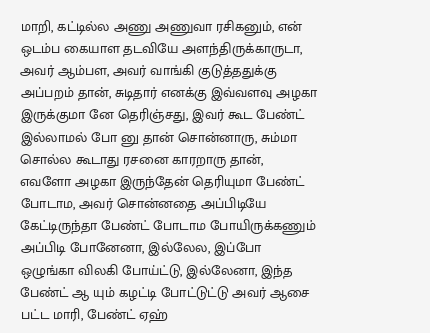மாறி, கட்டில்ல அணு அணுவா ரசிகனும், என் ஒடம்ப கையாள தடவியே அளந்திருக்காருடா, அவர் ஆம்பள, அவர் வாங்கி குடுத்ததுக்கு அப்பறம் தான், சுடிதார் எனக்கு இவ்வளவு அழகா இருக்குமா னே தெரிஞ்சது, இவர் கூட பேண்ட் இல்லாமல் போ னு தான் சொன்னாரு, சும்மா சொல்ல கூடாது ரசனை காரறாரு தான், எவளோ அழகா இருந்தேன் தெரியுமா பேண்ட் போடாம, அவர் சொன்னதை அப்பிடியே கேட்டிருந்தா பேண்ட் போடாம போயிருக்கணும் அப்பிடி போனேனா, இல்லேல, இப்போ ஒழுங்கா விலகி போய்ட்டு, இல்லேனா, இந்த பேண்ட் ஆ யும் கழட்டி போட்டுட்டு அவர் ஆசை பட்ட மாரி, பேண்ட் ஏஹ்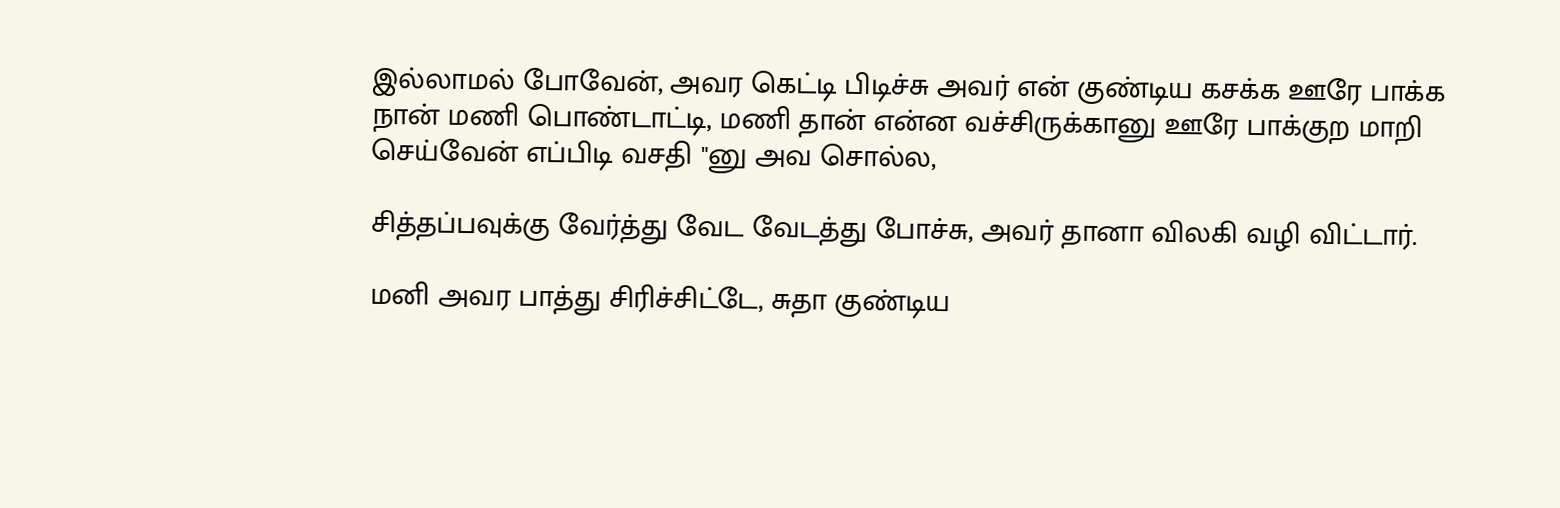இல்லாமல் போவேன், அவர கெட்டி பிடிச்சு அவர் என் குண்டிய கசக்க ஊரே பாக்க நான் மணி பொண்டாட்டி, மணி தான் என்ன வச்சிருக்கானு ஊரே பாக்குற மாறி செய்வேன் எப்பிடி வசதி "னு அவ சொல்ல,

சித்தப்பவுக்கு வேர்த்து வேட வேடத்து போச்சு, அவர் தானா விலகி வழி விட்டார்.

மனி அவர பாத்து சிரிச்சிட்டே, சுதா குண்டிய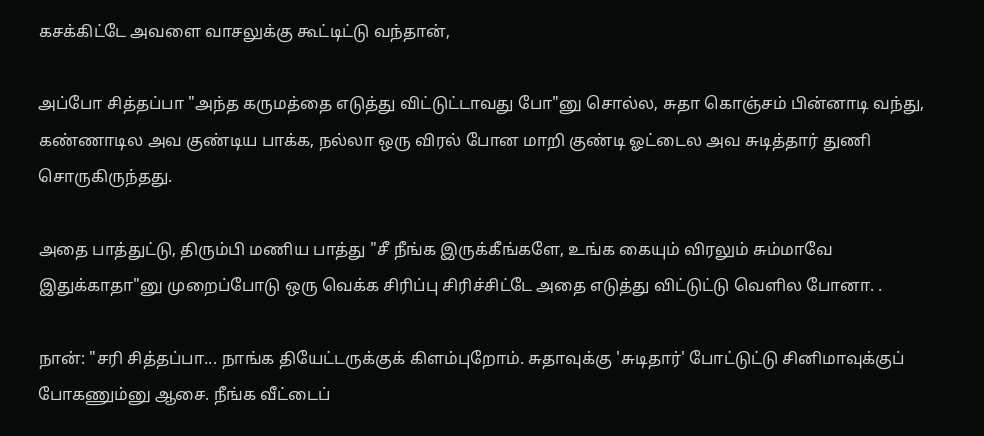கசக்கிட்டே அவளை வாசலுக்கு கூட்டிட்டு வந்தான்,

அப்போ சித்தப்பா "அந்த கருமத்தை எடுத்து விட்டுட்டாவது போ"னு சொல்ல, சுதா கொஞ்சம் பின்னாடி வந்து, கண்ணாடில அவ குண்டிய பாக்க, நல்லா ஒரு விரல் போன மாறி குண்டி ஓட்டைல அவ சுடித்தார் துணி சொருகிருந்தது.

அதை பாத்துட்டு, திரும்பி மணிய பாத்து "சீ நீங்க இருக்கீங்களே, உங்க கையும் விரலும் சும்மாவே இதுக்காதா"னு முறைப்போடு ஒரு வெக்க சிரிப்பு சிரிச்சிட்டே அதை எடுத்து விட்டுட்டு வெளில போனா. .

நான்: "சரி சித்தப்பா... நாங்க தியேட்டருக்குக் கிளம்புறோம். சுதாவுக்கு 'சுடிதார்' போட்டுட்டு சினிமாவுக்குப் போகணும்னு ஆசை. நீங்க வீட்டைப்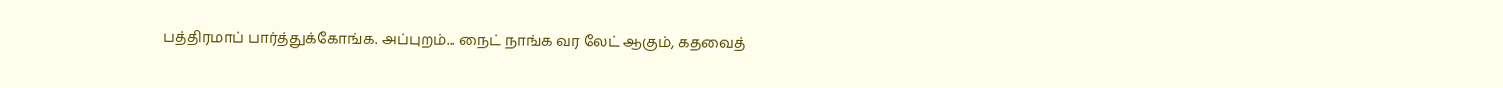பத்திரமாப் பார்த்துக்கோங்க. அப்புறம்... நைட் நாங்க வர லேட் ஆகும், கதவைத்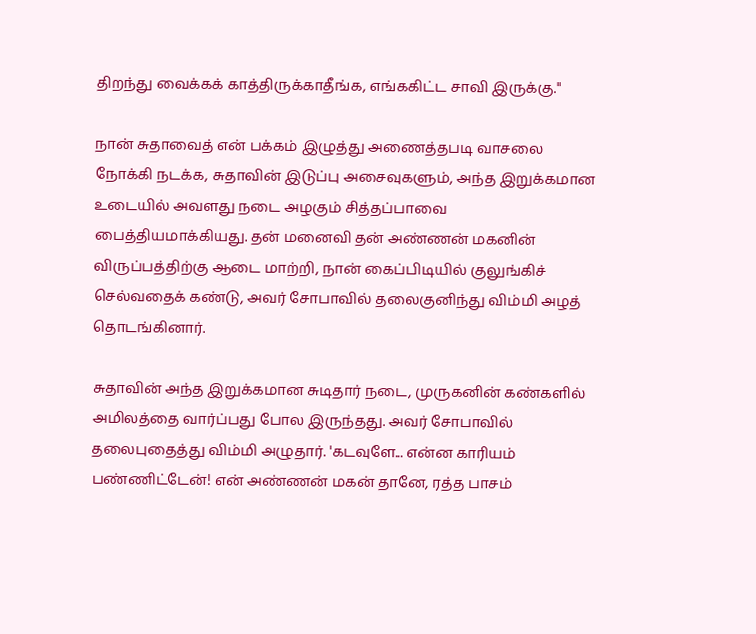திறந்து வைக்கக் காத்திருக்காதீங்க, எங்ககிட்ட சாவி இருக்கு."

நான் சுதாவைத் என் பக்கம் இழுத்து அணைத்தபடி வாசலை நோக்கி நடக்க, சுதாவின் இடுப்பு அசைவுகளும், அந்த இறுக்கமான உடையில் அவளது நடை அழகும் சித்தப்பாவை பைத்தியமாக்கியது. தன் மனைவி தன் அண்ணன் மகனின் விருப்பத்திற்கு ஆடை மாற்றி, நான் கைப்பிடியில் குலுங்கிச் செல்வதைக் கண்டு, அவர் சோபாவில் தலைகுனிந்து விம்மி அழத் தொடங்கினார்.

சுதாவின் அந்த இறுக்கமான சுடிதார் நடை, முருகனின் கண்களில் அமிலத்தை வார்ப்பது போல இருந்தது. அவர் சோபாவில் தலைபுதைத்து விம்மி அழுதார். 'கடவுளே... என்ன காரியம் பண்ணிட்டேன்! என் அண்ணன் மகன் தானே, ரத்த பாசம்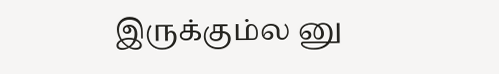இருக்கும்ல னு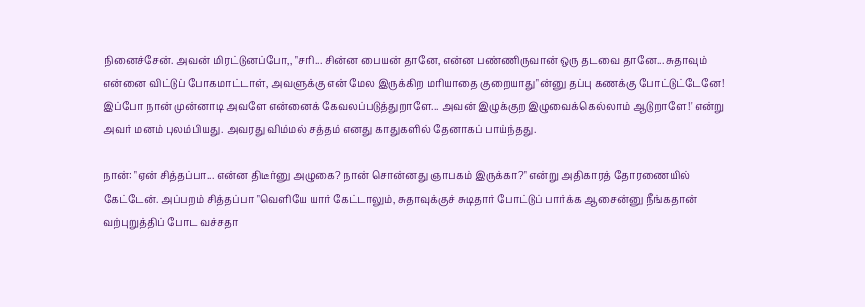நினைச்சேன். அவன் மிரட்டுனப்போ,, "சரி... சின்ன பையன் தானே, என்ன பண்ணிருவான் ஒரு தடவை தானே... சுதாவும் என்னை விட்டுப் போகமாட்டாள், அவளுக்கு என் மேல இருக்கிற மரியாதை குறையாது"ன்னு தப்பு கணக்கு போட்டுட்டேனே! இப்போ நான் முன்னாடி அவளே என்னைக் கேவலப்படுத்துறாளே... அவன் இழுக்குற இழுவைக்கெல்லாம் ஆடுறாளே!' என்று அவர் மனம் புலம்பியது. அவரது விம்மல் சத்தம் எனது காதுகளில் தேனாகப் பாய்ந்தது.

நான்: "ஏன் சித்தப்பா... என்ன திடீர்னு அழுகை? நான் சொன்னது ஞாபகம் இருக்கா?" என்று அதிகாரத் தோரணையில் கேட்டேன். அப்பறம் சித்தப்பா "வெளியே யார் கேட்டாலும், சுதாவுக்குச் சுடிதார் போட்டுப் பார்க்க ஆசைன்னு நீங்கதான் வற்புறுத்திப் போட வச்சதா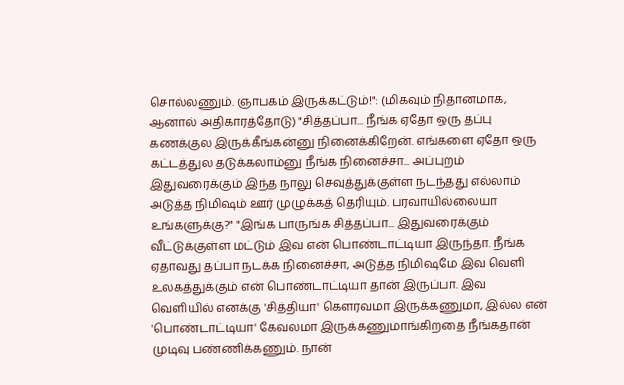சொல்லணும். ஞாபகம் இருக்கட்டும்!": (மிகவும் நிதானமாக, ஆனால் அதிகாரத்தோடு) "சித்தப்பா... நீங்க ஏதோ ஒரு தப்பு கணக்குல இருக்கீங்கன்னு நினைக்கிறேன். எங்களை ஏதோ ஒரு கட்டத்துல தடுக்கலாம்னு நீங்க நினைச்சா... அப்புறம் இதுவரைக்கும் இந்த நாலு செவுத்துக்குள்ள நடந்தது எல்லாம் அடுத்த நிமிஷம் ஊர் முழுக்கத் தெரியும். பரவாயில்லையா உங்களுக்கு?" "இங்க பாருங்க சித்தப்பா... இதுவரைக்கும் வீட்டுக்குள்ள மட்டும் இவ என் பொண்டாட்டியா இருந்தா. நீங்க ஏதாவது தப்பா நடக்க நினைச்சா, அடுத்த நிமிஷமே இவ வெளி உலகத்துக்கும் என் பொண்டாட்டியா தான் இருப்பா. இவ வெளியில் எனக்கு 'சித்தியா' கௌரவமா இருக்கணுமா, இல்ல என் 'பொண்டாட்டியா' கேவலமா இருக்கணுமாங்கிறதை நீங்கதான் முடிவு பண்ணிக்கணும். நான்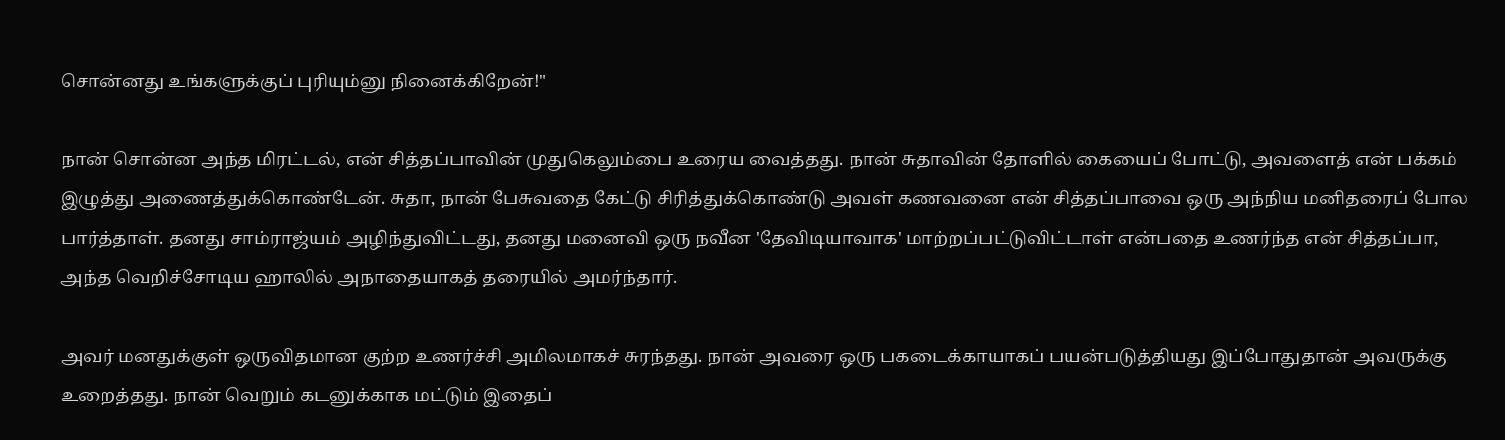சொன்னது உங்களுக்குப் புரியும்னு நினைக்கிறேன்!"

நான் சொன்ன அந்த மிரட்டல், என் சித்தப்பாவின் முதுகெலும்பை உரைய வைத்தது. நான் சுதாவின் தோளில் கையைப் போட்டு, அவளைத் என் பக்கம் இழுத்து அணைத்துக்கொண்டேன். சுதா, நான் பேசுவதை கேட்டு சிரித்துக்கொண்டு அவள் கணவனை என் சித்தப்பாவை ஒரு அந்நிய மனிதரைப் போல பார்த்தாள். தனது சாம்ராஜ்யம் அழிந்துவிட்டது, தனது மனைவி ஒரு நவீன 'தேவிடியாவாக' மாற்றப்பட்டுவிட்டாள் என்பதை உணர்ந்த என் சித்தப்பா, அந்த வெறிச்சோடிய ஹாலில் அநாதையாகத் தரையில் அமர்ந்தார்.

அவர் மனதுக்குள் ஒருவிதமான குற்ற உணர்ச்சி அமிலமாகச் சுரந்தது. நான் அவரை ஒரு பகடைக்காயாகப் பயன்படுத்தியது இப்போதுதான் அவருக்கு உறைத்தது. நான் வெறும் கடனுக்காக மட்டும் இதைப்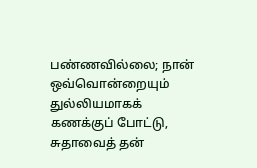பண்ணவில்லை; நான் ஒவ்வொன்றையும் துல்லியமாகக் கணக்குப் போட்டு, சுதாவைத் தன்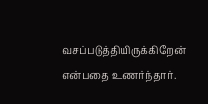வசப்படுத்தியிருக்கிறேன் என்பதை உணர்ந்தார்.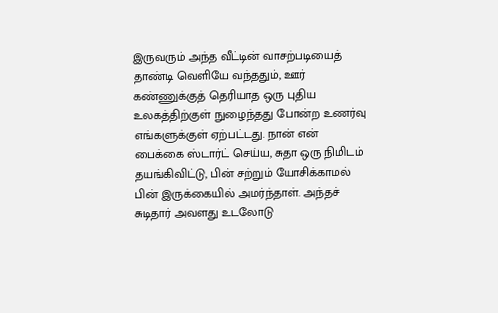இருவரும் அந்த வீட்டின் வாசற்படியைத் தாண்டி வெளியே வந்ததும், ஊர் கண்ணுக்குத் தெரியாத ஒரு புதிய உலகத்திற்குள் நுழைந்தது போன்ற உணர்வு எங்களுக்குள் ஏற்பட்டது. நான் என் பைக்கை ஸ்டார்ட் செய்ய, சுதா ஒரு நிமிடம் தயங்கிவிட்டு, பின் சற்றும் யோசிக்காமல் பின் இருக்கையில் அமர்ந்தாள். அந்தச் சுடிதார் அவளது உடலோடு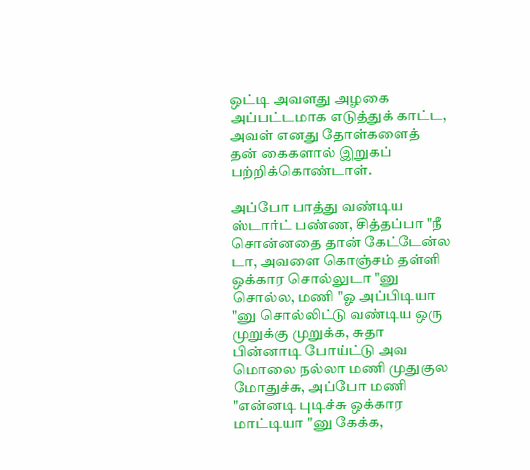ஒட்டி அவளது அழகை அப்பட்டமாக எடுத்துக் காட்ட, அவள் எனது தோள்களைத் தன் கைகளால் இறுகப் பற்றிக்கொண்டாள்.

அப்போ பாத்து வண்டிய ஸ்டார்ட் பண்ண, சித்தப்பா "நீ சொன்னதை தான் கேட்டேன்ல டா, அவளை கொஞ்சம் தள்ளி ஒக்கார சொல்லுடா "னு சொல்ல, மணி "ஓ அப்பிடியா "னு சொல்லிட்டு வண்டிய ஒரு முறுக்கு முறுக்க, சுதா பின்னாடி போய்ட்டு அவ மொலை நல்லா மணி முதுகுல மோதுச்சு, அப்போ மணி "என்னடி புடிச்சு ஒக்கார மாட்டியா "னு கேக்க,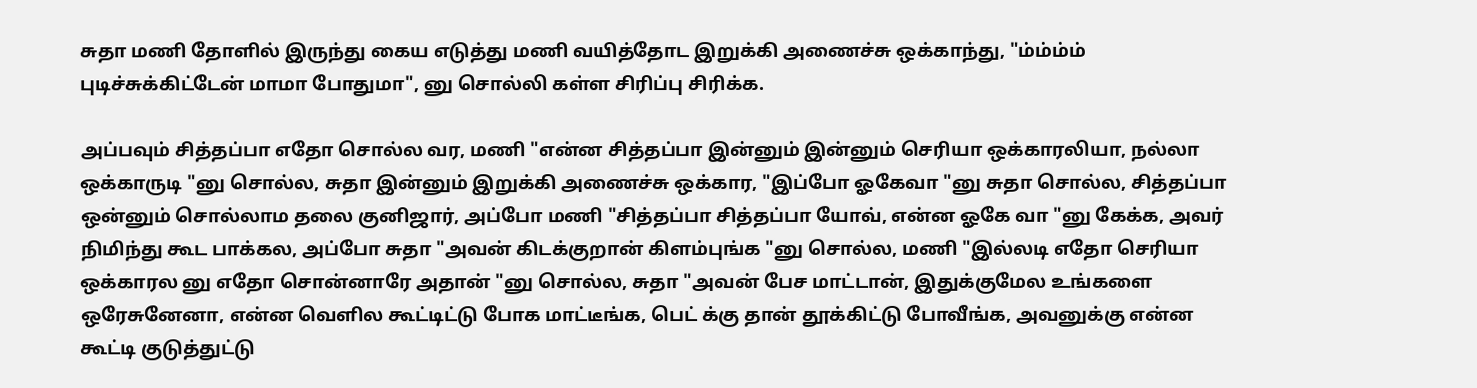சுதா மணி தோளில் இருந்து கைய எடுத்து மணி வயித்தோட இறுக்கி அணைச்சு ஒக்காந்து, "ம்ம்ம்ம் புடிச்சுக்கிட்டேன் மாமா போதுமா", னு சொல்லி கள்ள சிரிப்பு சிரிக்க.

அப்பவும் சித்தப்பா எதோ சொல்ல வர, மணி "என்ன சித்தப்பா இன்னும் இன்னும் செரியா ஒக்காரலியா, நல்லா ஒக்காருடி "னு சொல்ல, சுதா இன்னும் இறுக்கி அணைச்சு ஒக்கார, "இப்போ ஓகேவா "னு சுதா சொல்ல, சித்தப்பா ஒன்னும் சொல்லாம தலை குனிஜார், அப்போ மணி "சித்தப்பா சித்தப்பா யோவ், என்ன ஓகே வா "னு கேக்க, அவர் நிமிந்து கூட பாக்கல, அப்போ சுதா "அவன் கிடக்குறான் கிளம்புங்க "னு சொல்ல, மணி "இல்லடி எதோ செரியா ஒக்காரல னு எதோ சொன்னாரே அதான் "னு சொல்ல, சுதா "அவன் பேச மாட்டான், இதுக்குமேல உங்களை ஒரேசுனேனா, என்ன வெளில கூட்டிட்டு போக மாட்டீங்க, பெட் க்கு தான் தூக்கிட்டு போவீங்க, அவனுக்கு என்ன கூட்டி குடுத்துட்டு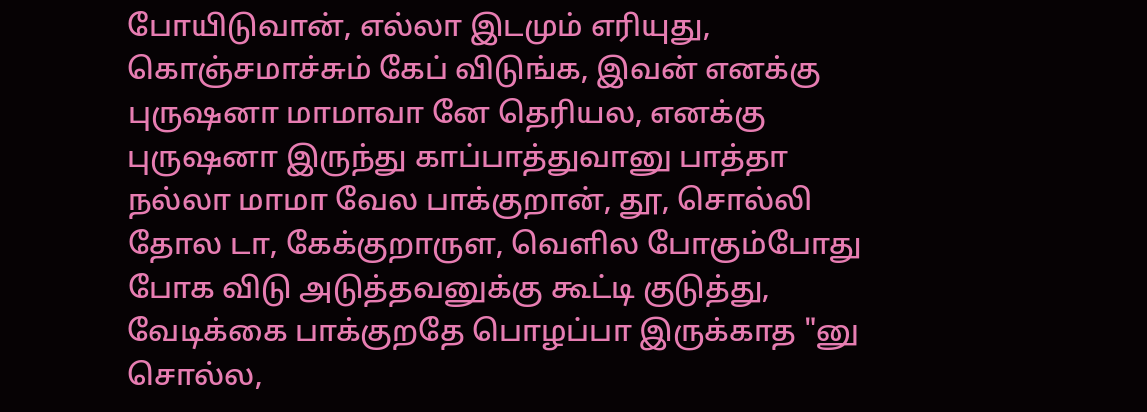போயிடுவான், எல்லா இடமும் எரியுது, கொஞ்சமாச்சும் கேப் விடுங்க, இவன் எனக்கு புருஷனா மாமாவா னே தெரியல, எனக்கு புருஷனா இருந்து காப்பாத்துவானு பாத்தா நல்லா மாமா வேல பாக்குறான், தூ, சொல்லி தோல டா, கேக்குறாருள, வெளில போகும்போது போக விடு அடுத்தவனுக்கு கூட்டி குடுத்து, வேடிக்கை பாக்குறதே பொழப்பா இருக்காத "னு சொல்ல,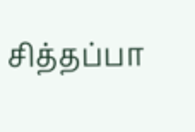சித்தப்பா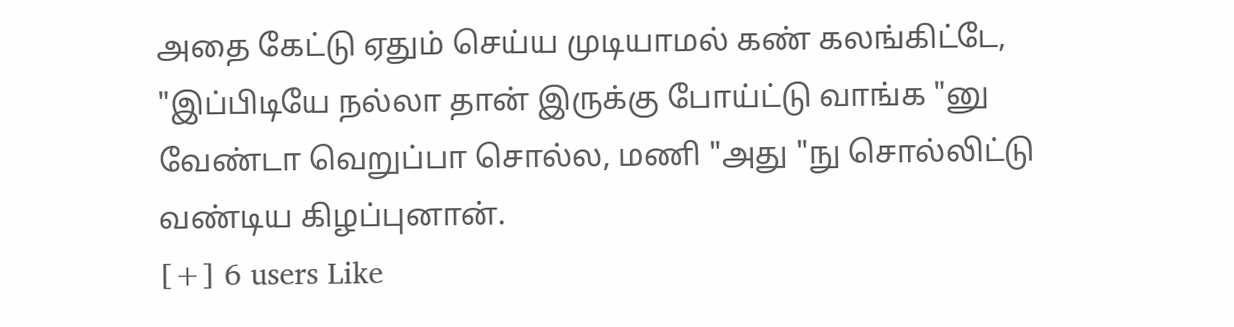அதை கேட்டு ஏதும் செய்ய முடியாமல் கண் கலங்கிட்டே, "இப்பிடியே நல்லா தான் இருக்கு போய்ட்டு வாங்க "னு வேண்டா வெறுப்பா சொல்ல, மணி "அது "நு சொல்லிட்டு வண்டிய கிழப்புனான்.
[+] 6 users Like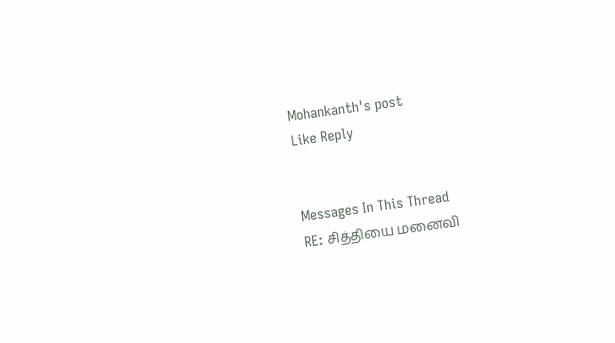Mohankanth's post
Like Reply


Messages In This Thread
RE: சித்தியை மனைவி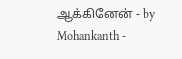ஆக்கினேன் - by Mohankanth -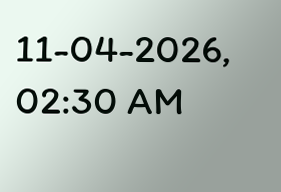11-04-2026, 02:30 AM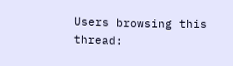Users browsing this thread: